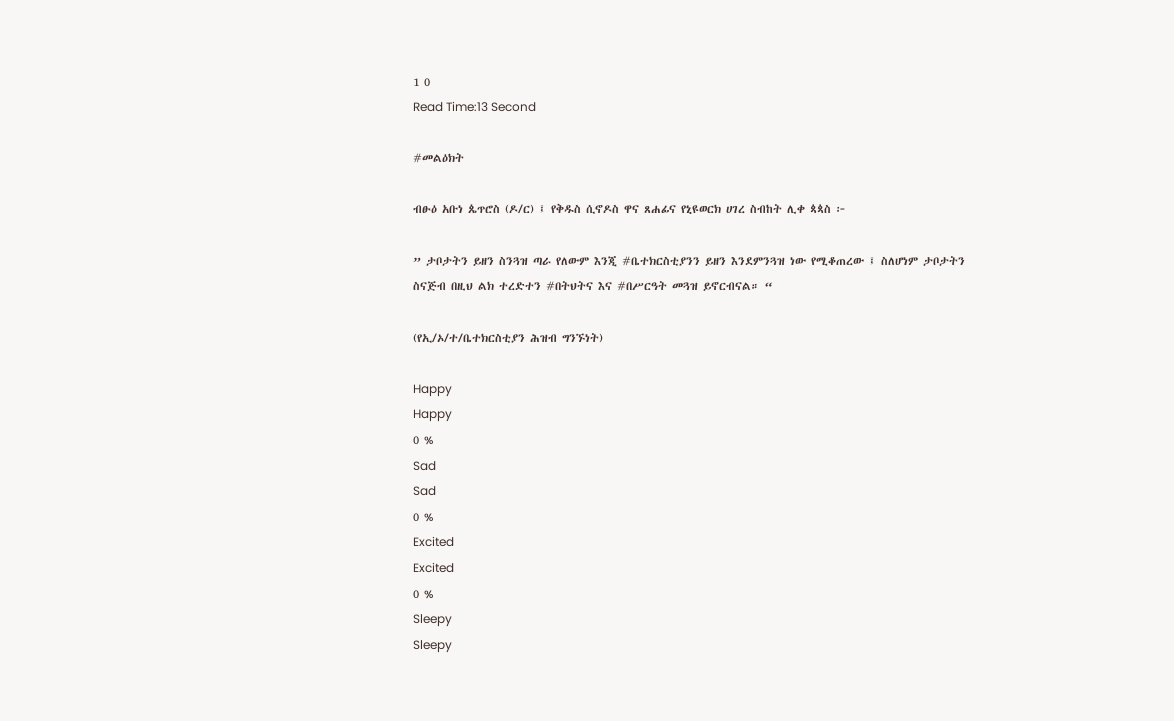1 0
Read Time:13 Second

#መልዕክት

ብፁዕ አቡነ ጴጥሮስ (ዶ/ር) ፤ የቅዱስ ሲኖዶስ ዋና ጸሐፊና የኒዩወርክ ሀገረ ስብከት ሊቀ ጳጳስ ፦

” ታቦታትን ይዘን ስንጓዝ ጣራ የለውም እንጂ #ቤተክርስቲያንን ይዘን እንደምንጓዝ ነው የሚቆጠረው ፤ ስለሆነም ታቦታትን ስናጅብ በዚህ ልክ ተረድተን #በትህትና እና #በሥርዓት መጓዝ ይኖርብናል። “

(የኢ/ኦ/ተ/ቤተክርስቲያን ሕዝብ ግንኙነት)

Happy
Happy
0 %
Sad
Sad
0 %
Excited
Excited
0 %
Sleepy
Sleepy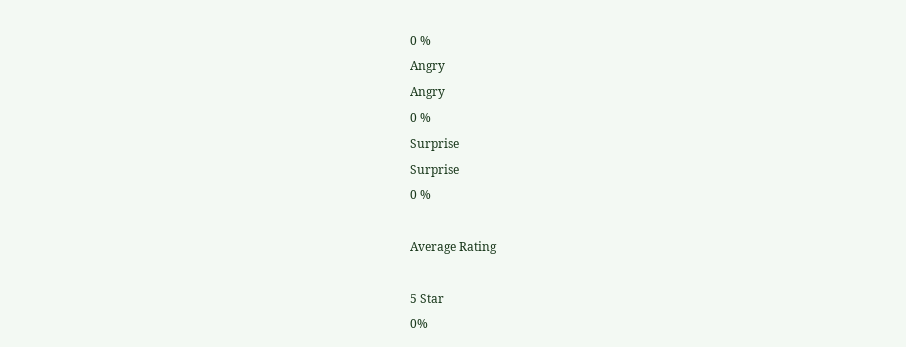0 %
Angry
Angry
0 %
Surprise
Surprise
0 %

Average Rating

5 Star
0%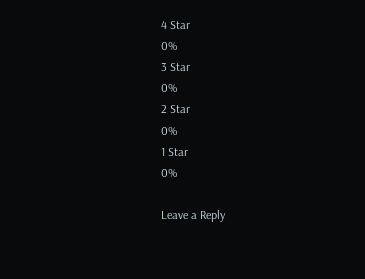4 Star
0%
3 Star
0%
2 Star
0%
1 Star
0%

Leave a Reply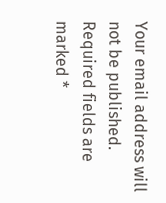Your email address will not be published. Required fields are marked *